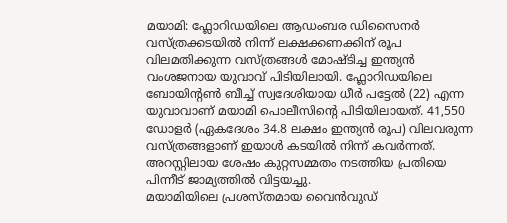മയാമി: ഫ്ലോറിഡയിലെ ആഡംബര ഡിസൈനർ വസ്ത്രക്കടയിൽ നിന്ന് ലക്ഷക്കണക്കിന് രൂപ വിലമതിക്കുന്ന വസ്ത്രങ്ങൾ മോഷ്ടിച്ച ഇന്ത്യൻ വംശജനായ യുവാവ് പിടിയിലായി. ഫ്ലോറിഡയിലെ ബോയിൻ്റൺ ബീച്ച് സ്വദേശിയായ ധീർ പട്ടേൽ (22) എന്ന യുവാവാണ് മയാമി പൊലീസിൻ്റെ പിടിയിലായത്. 41,550 ഡോളർ (ഏകദേശം 34.8 ലക്ഷം ഇന്ത്യൻ രൂപ) വിലവരുന്ന വസ്ത്രങ്ങളാണ് ഇയാൾ കടയിൽ നിന്ന് കവർന്നത്. അറസ്റ്റിലായ ശേഷം കുറ്റസമ്മതം നടത്തിയ പ്രതിയെ പിന്നീട് ജാമ്യത്തിൽ വിട്ടയച്ചു.
മയാമിയിലെ പ്രശസ്തമായ വൈൻവുഡ്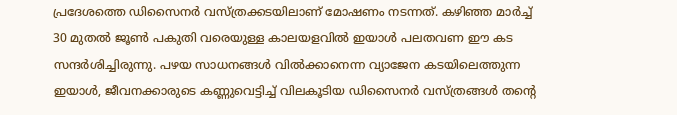പ്രദേശത്തെ ഡിസൈനർ വസ്ത്രക്കടയിലാണ് മോഷണം നടന്നത്. കഴിഞ്ഞ മാർച്ച് 30 മുതൽ ജൂൺ പകുതി വരെയുള്ള കാലയളവിൽ ഇയാൾ പലതവണ ഈ കട സന്ദർശിച്ചിരുന്നു. പഴയ സാധനങ്ങൾ വിൽക്കാനെന്ന വ്യാജേന കടയിലെത്തുന്ന ഇയാൾ, ജീവനക്കാരുടെ കണ്ണുവെട്ടിച്ച് വിലകൂടിയ ഡിസൈനർ വസ്ത്രങ്ങൾ തൻ്റെ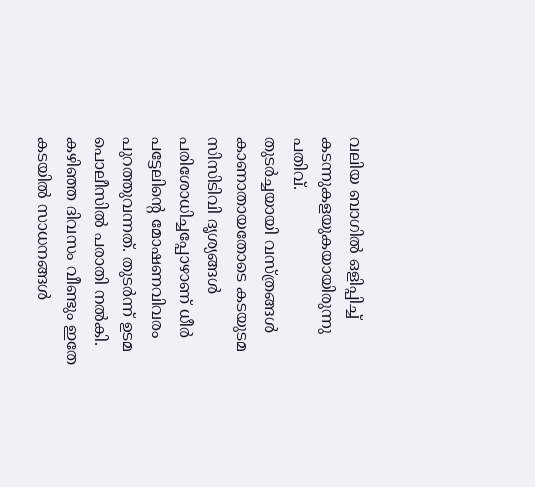വലിയ ബാഗിൽ ഒളിപ്പിച്ച് കടന്നുകളയുകയായിരുന്നു പതിവ്.
തുടർച്ചയായി വസ്ത്രങ്ങൾ കാണാതായതോടെ കടയുടമ സിസിടിവി ദൃശ്യങ്ങൾ പരിശോധിച്ചപ്പോഴാണ് ധീർ പട്ടേലിൻ്റെ മോഷണവിവരം പുറത്തുവന്നത്. തുടർന്ന് ഉടമ പൊലീസിൽ പരാതി നൽകി. കഴിഞ്ഞ ദിവസം വീണ്ടും ഇതേ കടയിൽ സാധനങ്ങൾ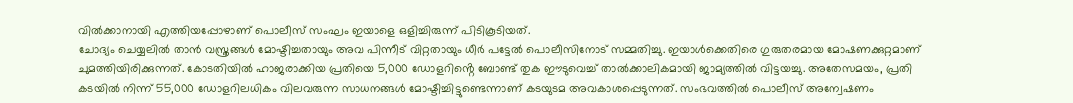വിൽക്കാനായി എത്തിയപ്പോഴാണ് പൊലീസ് സംഘം ഇയാളെ ഒളിച്ചിരുന്ന് പിടികൂടിയത്.
ചോദ്യം ചെയ്യലിൽ താൻ വസ്ത്രങ്ങൾ മോഷ്ടിച്ചതായും അവ പിന്നീട് വിറ്റതായും ധീർ പട്ടേൽ പൊലീസിനോട് സമ്മതിച്ചു. ഇയാൾക്കെതിരെ ഗുരുതരമായ മോഷണക്കുറ്റമാണ് ചുമത്തിയിരിക്കുന്നത്. കോടതിയിൽ ഹാജരാക്കിയ പ്രതിയെ 5,000 ഡോളറിൻ്റെ ബോണ്ട് തുക ഈടുവെച്ച് താൽക്കാലികമായി ജാമ്യത്തിൽ വിട്ടയച്ചു. അതേസമയം, പ്രതി കടയിൽ നിന്ന് 55,000 ഡോളറിലധികം വിലവരുന്ന സാധനങ്ങൾ മോഷ്ടിച്ചിട്ടുണ്ടെന്നാണ് കടയുടമ അവകാശപ്പെടുന്നത്. സംഭവത്തിൽ പൊലീസ് അന്വേഷണം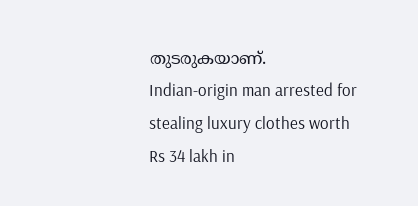തുടരുകയാണ്.
Indian-origin man arrested for stealing luxury clothes worth Rs 34 lakh in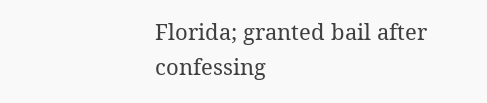Florida; granted bail after confessing